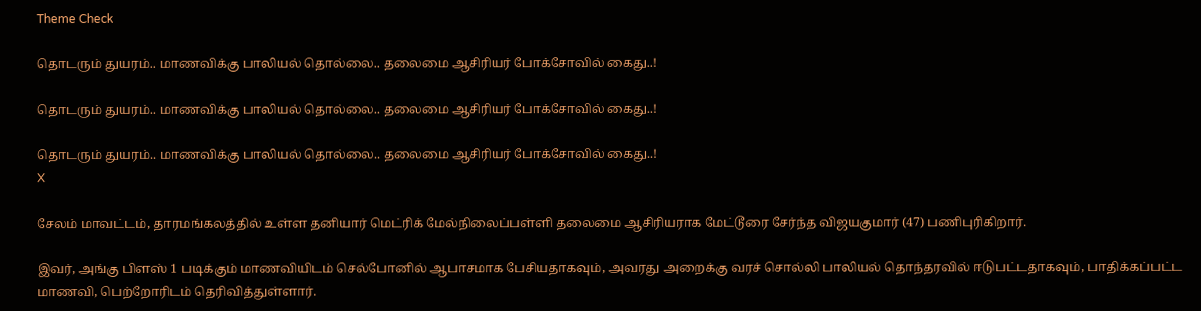Theme Check

தொடரும் துயரம்.. மாணவிக்கு பாலியல் தொல்லை.. தலைமை ஆசிரியர் போக்சோவில் கைது..!

தொடரும் துயரம்.. மாணவிக்கு பாலியல் தொல்லை.. தலைமை ஆசிரியர் போக்சோவில் கைது..!

தொடரும் துயரம்.. மாணவிக்கு பாலியல் தொல்லை.. தலைமை ஆசிரியர் போக்சோவில் கைது..!
X

சேலம் மாவட்டம், தாரமங்கலத்தில் உள்ள தனியார் மெட்ரிக் மேல்நிலைப்பள்ளி தலைமை ஆசிரியராக மேட்டூரை சேர்ந்த விஜயகுமார் (47) பணிபுரிகிறார்.

இவர், அங்கு பிளஸ் 1 படிக்கும் மாணவியிடம் செல்போனில் ஆபாசமாக பேசியதாகவும், அவரது அறைக்கு வரச் சொல்லி பாலியல் தொந்தரவில் ஈடுபட்டதாகவும், பாதிக்கப்பட்ட மாணவி, பெற்றோரிடம் தெரிவித்துள்ளார்.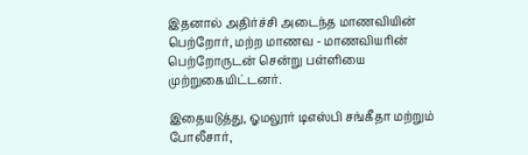இதனால் அதிர்ச்சி அடைந்த மாணவியின் பெற்றோர், மற்ற மாணவ - மாணவியரின் பெற்றோருடன் சென்று பள்ளியை முற்றுகையிட்டனர்.

இதையடுத்து, ஓமலூர் டிஎஸ்பி சங்கீதா மற்றும் போலீசார்,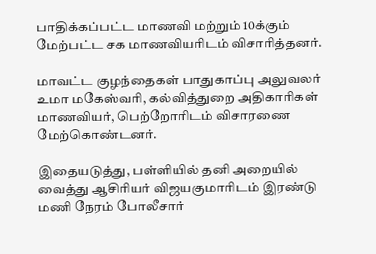பாதிக்கப்பட்ட மாணவி மற்றும் 10க்கும் மேற்பட்ட சக மாணவியரிடம் விசாரித்தனர்.

மாவட்ட குழந்தைகள் பாதுகாப்பு அலுவலர் உமா மகேஸ்வரி, கல்வித்துறை அதிகாரிகள் மாணவியர், பெற்றோரிடம் விசாரணை மேற்கொண்டனர்.

இதையடுத்து, பள்ளியில் தனி அறையில் வைத்து ஆசிரியர் விஜயகுமாரிடம் இரண்டு மணி நேரம் போலீசார்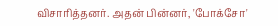விசாரித்தனர். அதன் பின்னர், 'போக்சோ'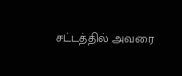சட்டத்தில் அவரை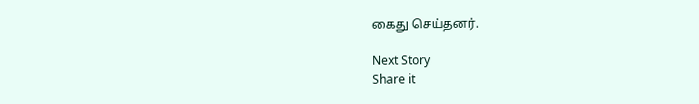கைது செய்தனர்.

Next Story
Share it